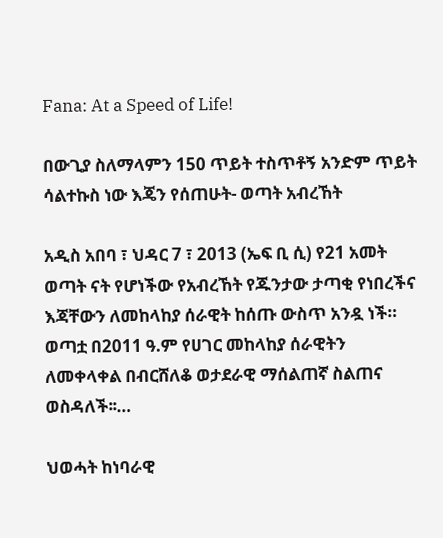Fana: At a Speed of Life!

በውጊያ ስለማላምን 150 ጥይት ተስጥቶኝ አንድም ጥይት ሳልተኩስ ነው እጄን የሰጠሁት- ወጣት አብረኸት

አዲስ አበባ ፣ ህዳር 7 ፣ 2013 (ኤፍ ቢ ሲ) የ21 አመት ወጣት ናት የሆነችው የአብረኸት የጁንታው ታጣቂ የነበረችና እጃቸውን ለመከላከያ ሰራዊት ከሰጡ ውስጥ አንዷ ነች። ወጣቷ በ2011 ዓ.ም የሀገር መከላከያ ሰራዊትን ለመቀላቀል በብርሸለቆ ወታደራዊ ማሰልጠኛ ስልጠና ወስዳለች፡፡…

ህወሓት ከነባራዊ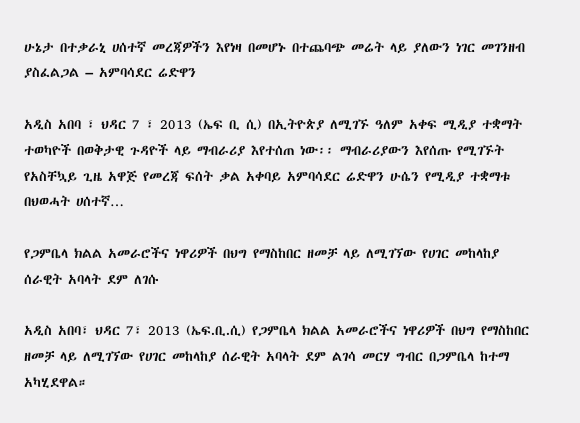ሁኔታ በተቃራኒ ሀሰተኛ መረጃዎችን እየነዛ በመሆኑ በተጨባጭ መሬት ላይ ያለውን ነገር መገንዘብ ያስፈልጋል – አምባሳደር ሬድዋን

አዲስ አበባ ፣ ህዳር 7 ፣ 2013 (ኤፍ ቢ ሲ) በኢትዮጵያ ለሚገኙ ዓለም አቀፍ ሚዲያ ተቋማት ተወካዮች በወቅታዊ ጉዳዮች ላይ ማብራሪያ እየተሰጠ ነው፡፡ ማብራሪያውን እየሰጡ የሚገኙት የአስቸኳይ ጊዜ አዋጅ የመረጃ ፍሰት ቃል አቀባይ አምባሳደር ሬድዋን ሁሴን የሚዲያ ተቋማቱ በህወሓት ሀሰተኛ…

የጋምቤላ ክልል አመራሮችና ነዋሪዎች በህግ የማስከበር ዘመቻ ላይ ለሚገኘው የሀገር መከላከያ ሰራዊት አባላት ደም ለገሱ

አዲስ አበባ፣ ህዳር 7፣ 2013 (ኤፍ.ቢ.ሲ) የጋምቤላ ክልል አመራሮችና ነዋሪዎች በህግ የማስከበር ዘመቻ ላይ ለሚገኘው የሀገር መከላከያ ሰራዊት አባላት ደም ልገሳ መርሃ ግብር በጋምቤላ ከተማ አካሂደዋል።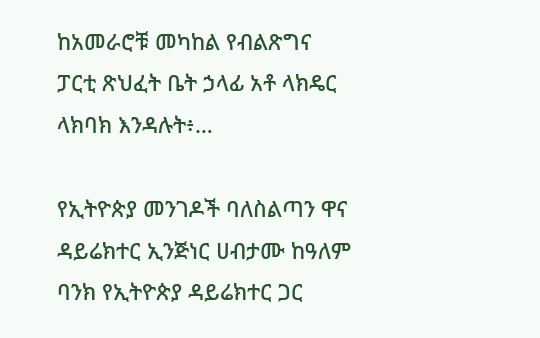ከአመራሮቹ መካከል የብልጽግና ፓርቲ ጽህፈት ቤት ኃላፊ አቶ ላክዴር ላክባክ እንዳሉት፥…

የኢትዮጵያ መንገዶች ባለስልጣን ዋና ዳይሬክተር ኢንጅነር ሀብታሙ ከዓለም ባንክ የኢትዮጵያ ዳይሬክተር ጋር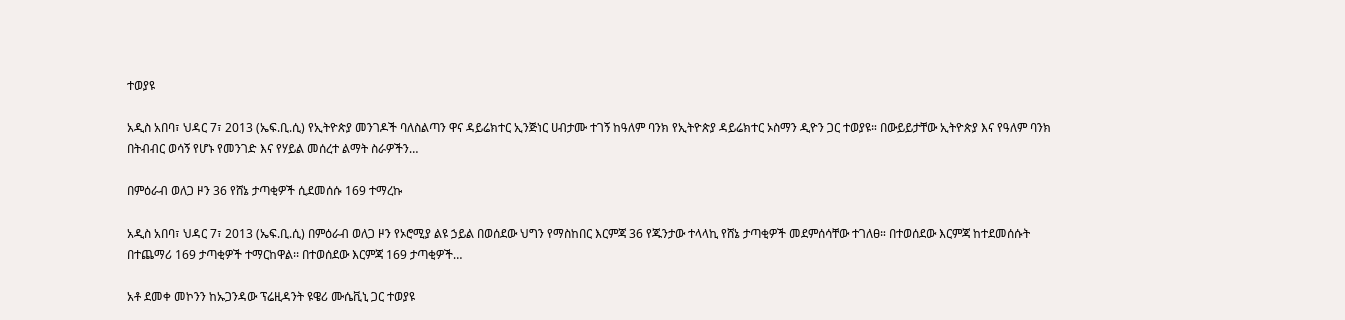ተወያዩ

አዲስ አበባ፣ ህዳር 7፣ 2013 (ኤፍ.ቢ.ሲ) የኢትዮጵያ መንገዶች ባለስልጣን ዋና ዳይሬክተር ኢንጅነር ሀብታሙ ተገኝ ከዓለም ባንክ የኢትዮጵያ ዳይሬክተር ኦስማን ዲዮን ጋር ተወያዩ። በውይይታቸው ኢትዮጵያ እና የዓለም ባንክ በትብብር ወሳኝ የሆኑ የመንገድ እና የሃይል መሰረተ ልማት ስራዎችን…

በምዕራብ ወለጋ ዞን 36 የሸኔ ታጣቂዎች ሲደመሰሱ 169 ተማረኩ

አዲስ አበባ፣ ህዳር 7፣ 2013 (ኤፍ.ቢ.ሲ) በምዕራብ ወለጋ ዞን የኦሮሚያ ልዩ ኃይል በወሰደው ህግን የማስከበር እርምጃ 36 የጁንታው ተላላኪ የሸኔ ታጣቂዎች መደምሰሳቸው ተገለፀ። በተወሰደው እርምጃ ከተደመሰሱት በተጨማሪ 169 ታጣቂዎች ተማርከዋል፡፡ በተወሰደው እርምጃ 169 ታጣቂዎች…

አቶ ደመቀ መኮንን ከኡጋንዳው ፕሬዚዳንት ዩዌሪ ሙሴቪኒ ጋር ተወያዩ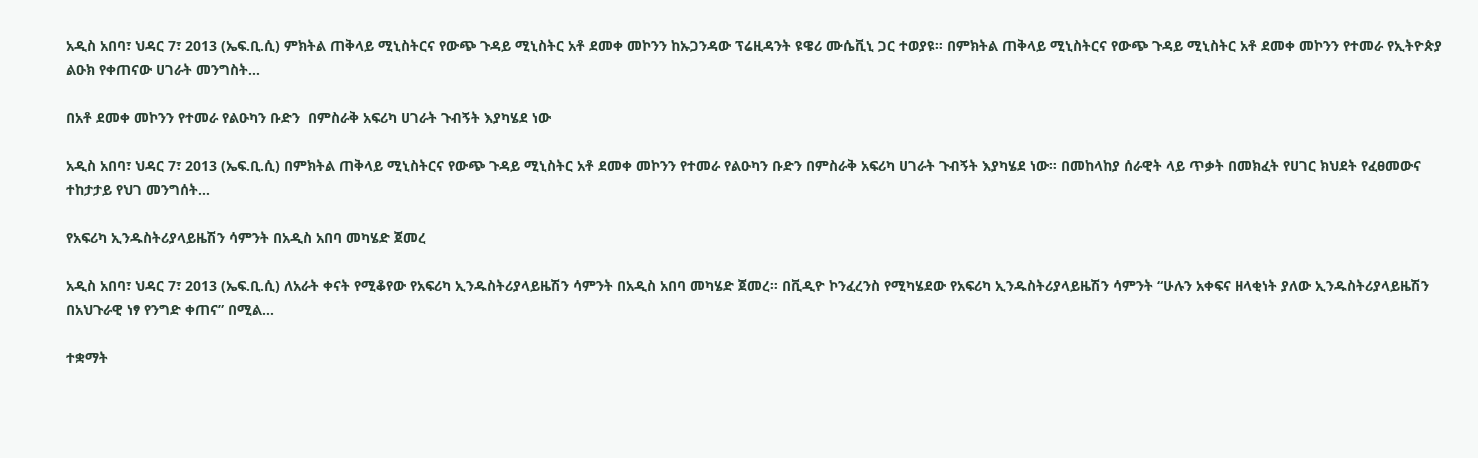አዲስ አበባ፣ ህዳር 7፣ 2013 (ኤፍ.ቢ.ሲ) ምክትል ጠቅላይ ሚኒስትርና የውጭ ጉዳይ ሚኒስትር አቶ ደመቀ መኮንን ከኡጋንዳው ፕሬዚዳንት ዩዌሪ ሙሴቪኒ ጋር ተወያዩ። በምክትል ጠቅላይ ሚኒስትርና የውጭ ጉዳይ ሚኒስትር አቶ ደመቀ መኮንን የተመራ የኢትዮጵያ ልዑክ የቀጠናው ሀገራት መንግስት…

በአቶ ደመቀ መኮንን የተመራ የልዑካን ቡድን  በምስራቅ አፍሪካ ሀገራት ጉብኝት እያካሄደ ነው

አዲስ አበባ፣ ህዳር 7፣ 2013 (ኤፍ.ቢ.ሲ) በምክትል ጠቅላይ ሚኒስትርና የውጭ ጉዳይ ሚኒስትር አቶ ደመቀ መኮንን የተመራ የልዑካን ቡድን በምስራቅ አፍሪካ ሀገራት ጉብኝት እያካሄደ ነው። በመከላከያ ሰራዊት ላይ ጥቃት በመክፈት የሀገር ክህደት የፈፀመውና ተከታታይ የህገ መንግሰት…

የአፍሪካ ኢንዱስትሪያላይዜሽን ሳምንት በአዲስ አበባ መካሄድ ጀመረ

አዲስ አበባ፣ ህዳር 7፣ 2013 (ኤፍ.ቢ.ሲ) ለአራት ቀናት የሚቆየው የአፍሪካ ኢንዱስትሪያላይዜሽን ሳምንት በአዲስ አበባ መካሄድ ጀመረ። በቪዲዮ ኮንፈረንስ የሚካሄደው የአፍሪካ ኢንዱስትሪያላይዜሽን ሳምንት “ሁሉን አቀፍና ዘላቂነት ያለው ኢንዱስትሪያላይዜሽን በአህጉራዊ ነፃ የንግድ ቀጠና” በሚል…

ተቋማት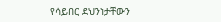የሳይበር ደህንነታቸውን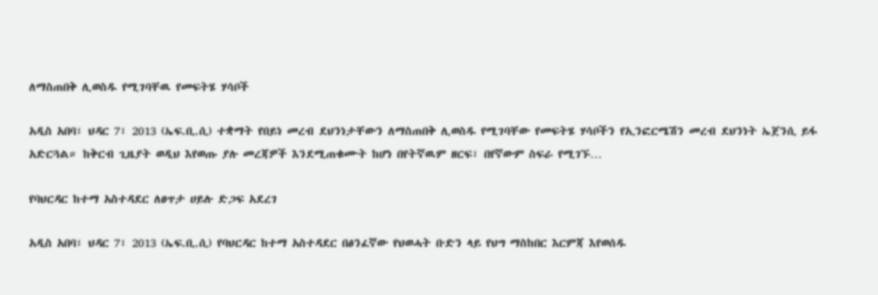ለማስጠበቅ ሊወስዱ የሚገባቸዉ የመፍትሄ ሃሳቦች

አዲስ አበባ፣ ህዳር 7፣ 2013 (ኤፍ.ቢ.ሲ) ተቋማት የበይነ መረብ ደህንነታቸውን ለማስጠበቅ ሊወስዱ የሚገባቸው የመፍትሄ ሃሳቦችን የኢንፎርሜሽን መረብ ደህንነት ኤጀንሲ ይፋ አድርጓል። ከቅርብ ጊዜያት ወዲህ እየወጡ ያሉ መረጃዎች እንደሚጠቁሙት ከሆነ በየትኛዉም ዘርፍ፣ በየኛውም ስፍራ የሚገኙ…

የባህርዳር ከተማ አስተዳደር ለፀጥታ ሀይሉ ድጋፍ አደረገ

አዲስ አበባ፣ ህዳር 7፣ 2013 (ኤፍ.ቢ.ሲ) የባህርዳር ከተማ አስተዳደር በፅንፈኛው የህወሓት ቡድን ላይ የህግ ማስከበር እርምጃ እየወሰዱ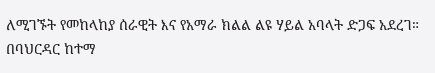ለሚገኙት የመከላከያ ሰራዊት እና የአማራ ክልል ልዩ ሃይል አባላት ድጋፍ አደረገ። በባህርዳር ከተማ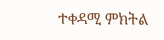ተቀዳሚ ምክትል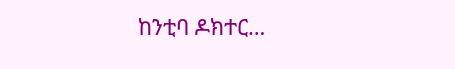ከንቲባ ዶክተር…